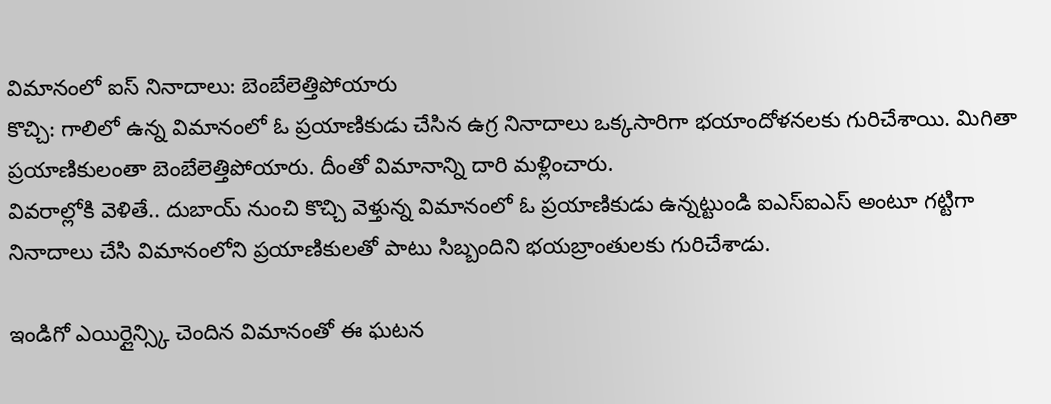విమానంలో ఐస్ నినాదాలు: బెంబేలెత్తిపోయారు
కొచ్చి: గాలిలో ఉన్న విమానంలో ఓ ప్రయాణికుడు చేసిన ఉగ్ర నినాదాలు ఒక్కసారిగా భయాందోళనలకు గురిచేశాయి. మిగితా ప్రయాణికులంతా బెంబేలెత్తిపోయారు. దీంతో విమానాన్ని దారి మళ్లించారు.
వివరాల్లోకి వెళితే.. దుబాయ్ నుంచి కొచ్చి వెళ్తున్న విమానంలో ఓ ప్రయాణికుడు ఉన్నట్టుండి ఐఎస్ఐఎస్ అంటూ గట్టిగా నినాదాలు చేసి విమానంలోని ప్రయాణికులతో పాటు సిబ్బందిని భయబ్రాంతులకు గురిచేశాడు.

ఇండిగో ఎయిర్లైన్స్కి చెందిన విమానంతో ఈ ఘటన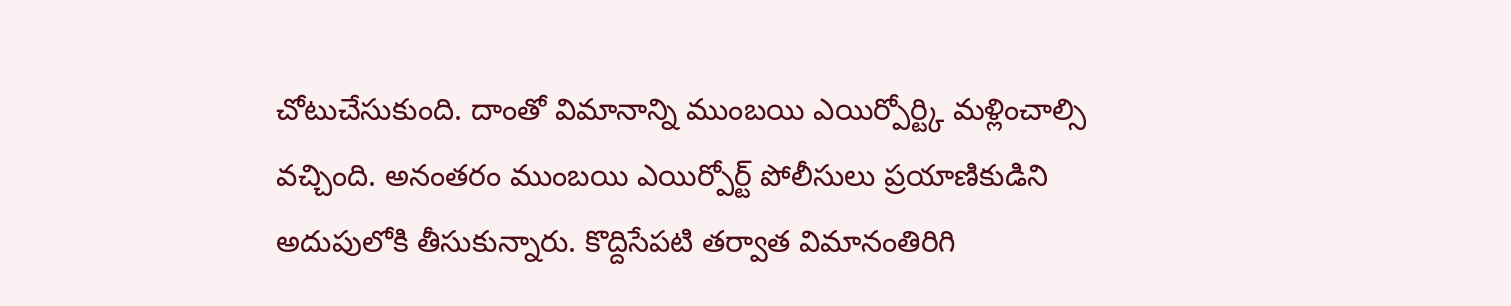చోటుచేసుకుంది. దాంతో విమానాన్ని ముంబయి ఎయిర్పోర్ట్కి మళ్లించాల్సి వచ్చింది. అనంతరం ముంబయి ఎయిర్పోర్ట్ పోలీసులు ప్రయాణికుడిని అదుపులోకి తీసుకున్నారు. కొద్దిసేపటి తర్వాత విమానంతిరిగి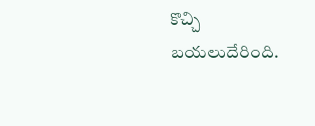కొచ్చి బయలుదేరింది.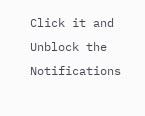Click it and Unblock the Notifications